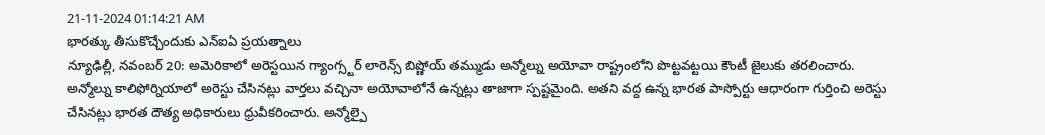21-11-2024 01:14:21 AM
భారత్కు తీసుకొచ్చేందుకు ఎన్ఐఏ ప్రయత్నాలు
న్యూఢిల్లీ, నవంబర్ 20: అమెరికాలో అరెస్టయిన గ్యాంగ్స్టర్ లారెన్స్ బిష్ణోయ్ తమ్ముడు అన్మోల్ను అయోవా రాష్ట్రంలోని పొట్టవట్టయి కౌంటీ జైలుకు తరలించారు. అన్మోల్ను కాలిఫోర్నియాలో అరెస్టు చేసినట్లు వార్తలు వచ్చినా అయోవాలోనే ఉన్నట్లు తాజాగా స్పష్టమైంది. అతని వద్ద ఉన్న భారత పాస్పోర్టు ఆధారంగా గుర్తించి అరెస్టు చేసినట్లు భారత దౌత్య అధికారులు ధ్రువీకరించారు. అన్మోల్పై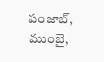పంజాబ్, ముంబై,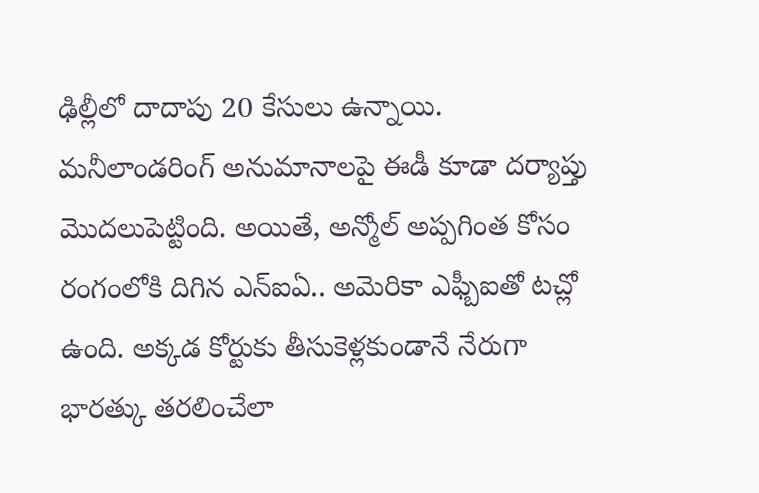ఢిల్లీలో దాదాపు 20 కేసులు ఉన్నాయి.
మనీలాండరింగ్ అనుమానాలపై ఈడీ కూడా దర్యాప్తు మొదలుపెట్టింది. అయితే, అన్మోల్ అప్పగింత కోసం రంగంలోకి దిగిన ఎన్ఐఏ.. అమెరికా ఎఫ్బీఐతో టచ్లో ఉంది. అక్కడ కోర్టుకు తీసుకెళ్లకుండానే నేరుగా భారత్కు తరలించేలా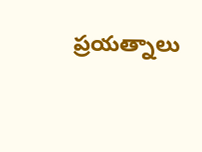ప్రయత్నాలు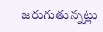జరుగుతున్నట్లు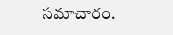సమాచారం.